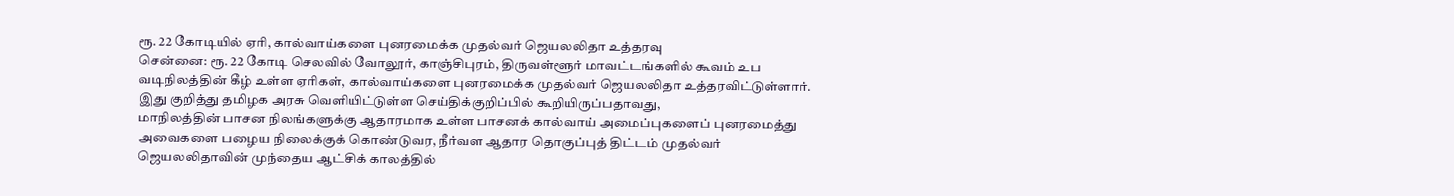ரூ. 22 கோடியில் ஏரி, கால்வாய்களை புனரமைக்க முதல்வர் ஜெயலலிதா உத்தரவு
சென்னை: ரூ. 22 கோடி செலவில் வோலூர், காஞ்சிபுரம், திருவள்ளூர் மாவட்டங்களில் கூவம் உப வடிநிலத்தின் கீழ் உள்ள ஏரிகள், கால்வாய்களை புனரமைக்க முதல்வர் ஜெயலலிதா உத்தரவிட்டுள்ளார்.
இது குறித்து தமிழக அரசு வெளியிட்டுள்ள செய்திக்குறிப்பில் கூறியிருப்பதாவது,
மாநிலத்தின் பாசன நிலங்களுக்கு ஆதாரமாக உள்ள பாசனக் கால்வாய் அமைப்புகளைப் புனரமைத்து அவைகளை பழைய நிலைக்குக் கொண்டுவர, நீர்வள ஆதார தொகுப்புத் திட்டம் முதல்வர் ஜெயலலிதாவின் முந்தைய ஆட்சிக் காலத்தில்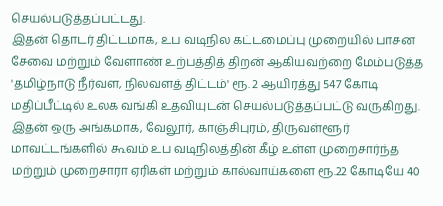செயல்படுத்தப்பட்டது.
இதன் தொடர் திட்டமாக, உப வடிநில கட்டமைப்பு முறையில் பாசன சேவை மற்றும் வேளாண் உற்பத்தித் திறன் ஆகியவற்றை மேம்படுத்த 'தமிழ்நாடு நீர்வள, நிலவளத் திட்டம்' ரூ. 2 ஆயிரத்து 547 கோடி மதிப்பீட்டில் உலக வங்கி உதவியுடன் செயல்படுத்தப்பட்டு வருகிறது.
இதன் ஒரு அங்கமாக, வேலூர், காஞ்சிபுரம், திருவள்ளூர் மாவட்டங்களில் கூவம் உப வடிநிலத்தின் கீழ் உள்ள முறைசார்ந்த மற்றும் முறைசாரா ஏரிகள் மற்றும் கால்வாய்களை ரூ.22 கோடியே 40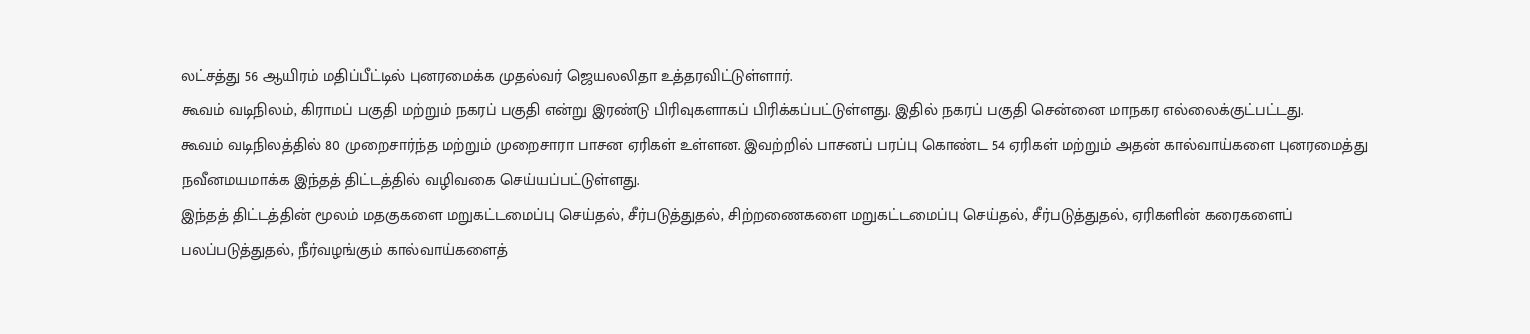லட்சத்து 56 ஆயிரம் மதிப்பீட்டில் புனரமைக்க முதல்வர் ஜெயலலிதா உத்தரவிட்டுள்ளார்.
கூவம் வடிநிலம், கிராமப் பகுதி மற்றும் நகரப் பகுதி என்று இரண்டு பிரிவுகளாகப் பிரிக்கப்பட்டுள்ளது. இதில் நகரப் பகுதி சென்னை மாநகர எல்லைக்குட்பட்டது.
கூவம் வடிநிலத்தில் 80 முறைசார்ந்த மற்றும் முறைசாரா பாசன ஏரிகள் உள்ளன. இவற்றில் பாசனப் பரப்பு கொண்ட 54 ஏரிகள் மற்றும் அதன் கால்வாய்களை புனரமைத்து நவீனமயமாக்க இந்தத் திட்டத்தில் வழிவகை செய்யப்பட்டுள்ளது.
இந்தத் திட்டத்தின் மூலம் மதகுகளை மறுகட்டமைப்பு செய்தல், சீர்படுத்துதல், சிற்றணைகளை மறுகட்டமைப்பு செய்தல், சீர்படுத்துதல், ஏரிகளின் கரைகளைப் பலப்படுத்துதல், நீர்வழங்கும் கால்வாய்களைத்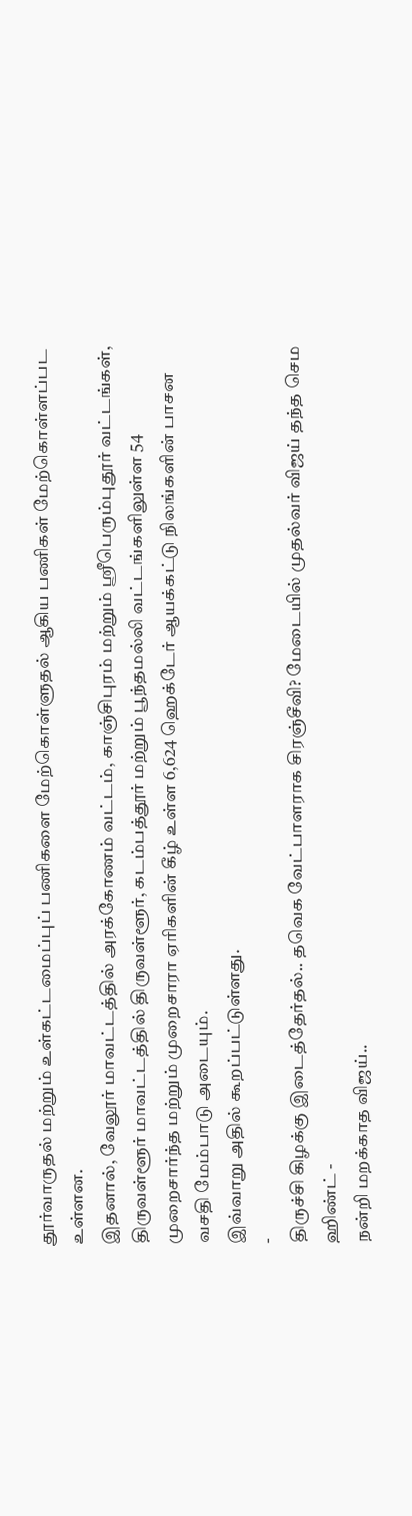தூர்வாருதல் மற்றும் உள்கட்டமைப்புப் பணிகளை மேற்கொள்ளுதல் ஆகிய பணிகள் மேற்கொள்ளப்பட உள்ளன.
இதனால், வேலூர் மாவட்டத்தில் அரக்கோணம் வட்டம், காஞ்சிபுரம் மற்றும் ஸ்ரீபெரும்புதூர் வட்டங்கள், திருவள்ளூர் மாவட்டத்தில் திருவள்ளூர், கடம்பத்தூர் மற்றும் பூந்தமல்லி வட்டங்களிலுள்ள 54 முறைசார்ந்த மற்றும் முறைசாரா ஏரிகளின் கீழ் உள்ள 6,624 ஹெக்டேர் ஆயக்கட்டு நிலங்களின் பாசன வசதி மேம்பாடு அடையும்.
இவ்வாறு அதில் கூறப்பட்டுள்ளது.
-
திருச்சி கிழக்கு இடைத்தேர்தல்.. தவெக வேட்பாளராக சிரஞ்சீவி? மேடையில் முதல்வர் விஜய் தந்த செம ஹிண்ட் -
நன்றி மறக்காத விஜய்..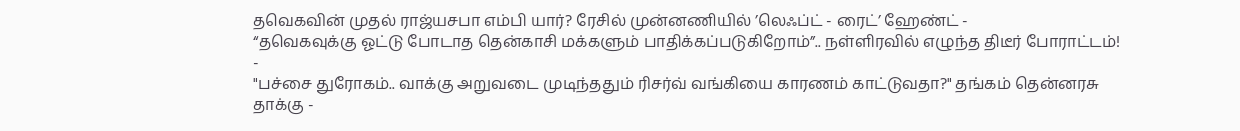தவெகவின் முதல் ராஜ்யசபா எம்பி யார்? ரேசில் முன்னணியில் ’லெஃப்ட் - ரைட்’ ஹேண்ட் -
“தவெகவுக்கு ஓட்டு போடாத தென்காசி மக்களும் பாதிக்கப்படுகிறோம்”.. நள்ளிரவில் எழுந்த திடீர் போராட்டம்! -
"பச்சை துரோகம்.. வாக்கு அறுவடை முடிந்ததும் ரிசர்வ் வங்கியை காரணம் காட்டுவதா?" தங்கம் தென்னரசு தாக்கு -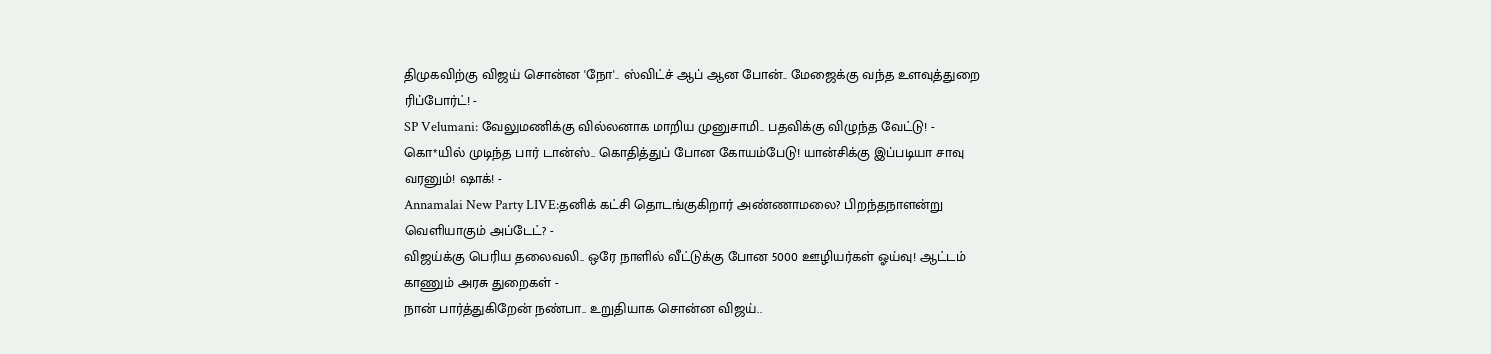திமுகவிற்கு விஜய் சொன்ன 'நோ'.. ஸ்விட்ச் ஆப் ஆன போன்.. மேஜைக்கு வந்த உளவுத்துறை ரிப்போர்ட்! -
SP Velumani: வேலுமணிக்கு வில்லனாக மாறிய முனுசாமி.. பதவிக்கு விழுந்த வேட்டு! -
கொ*யில் முடிந்த பார் டான்ஸ்.. கொதித்துப் போன கோயம்பேடு! யான்சிக்கு இப்படியா சாவு வரனும்! ஷாக்! -
Annamalai New Party LIVE:தனிக் கட்சி தொடங்குகிறார் அண்ணாமலை? பிறந்தநாளன்று வெளியாகும் அப்டேட்? -
விஜய்க்கு பெரிய தலைவலி.. ஒரே நாளில் வீட்டுக்கு போன 5000 ஊழியர்கள் ஓய்வு! ஆட்டம் காணும் அரசு துறைகள் -
நான் பார்த்துகிறேன் நண்பா.. உறுதியாக சொன்ன விஜய்..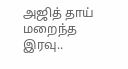அஜித் தாய் மறைந்த இரவு..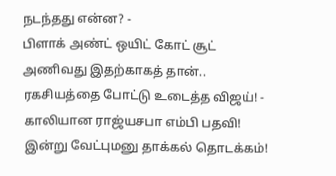நடந்தது என்ன? -
பிளாக் அண்ட் ஒயிட் கோட் சூட் அணிவது இதற்காகத் தான்.. ரகசியத்தை போட்டு உடைத்த விஜய்! -
காலியான ராஜ்யசபா எம்பி பதவி! இன்று வேட்புமனு தாக்கல் தொடக்கம்!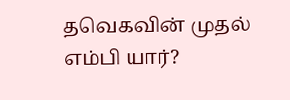தவெகவின் முதல் எம்பி யார்?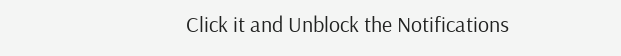Click it and Unblock the Notifications